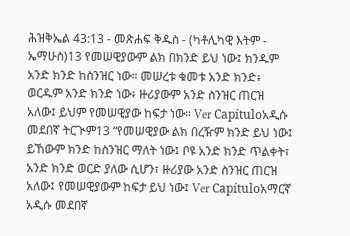ሕዝቅኤል 43:13 - መጽሐፍ ቅዱስ - (ካቶሊካዊ እትም - ኤማሁስ)13 የመሠዊያውም ልክ በክንድ ይህ ነው፤ ክንዱም አንድ ክንድ ከስንዝር ነው። መሠረቱ ቁመቱ አንድ ክንድ፥ ወርዱም አንድ ክንድ ነው፥ ዙሪያውም አንድ ስንዝር ጠርዝ አለው፤ ይህም የመሠዊያው ከፍታ ነው። Ver Capítuloአዲሱ መደበኛ ትርጒም13 “የመሠዊያው ልክ በረዥም ክንድ ይህ ነው፤ ይኸውም ክንድ ከስንዝር ማለት ነው፤ ቦዩ አንድ ክንድ ጥልቀት፣ አንድ ክንድ ወርድ ያለው ሲሆን፣ ዙሪያው አንድ ስንዝር ጠርዝ አለው፤ የመሠዊያውም ከፍታ ይህ ነው፤ Ver Capítuloአማርኛ አዲሱ መደበኛ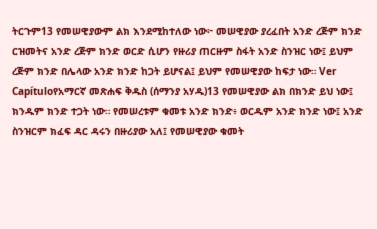ትርጉም13 የመሠዊያውም ልክ እንደሚከተለው ነው፦ መሠዊያው ያረፈበት አንድ ረጅም ክንድ ርዝመትና አንድ ረጅም ክንድ ወርድ ሲሆን የዙሪያ ጠርዙም ስፋት አንድ ስንዝር ነው፤ ይህም ረጅም ክንድ በሌላው አንድ ክንድ ከጋት ይሆናል፤ ይህም የመሠዊያው ከፍታ ነው። Ver Capítuloየአማርኛ መጽሐፍ ቅዱስ (ሰማንያ አሃዱ)13 የመሠዊያው ልክ በክንድ ይህ ነው፤ ክንዱም ክንድ ተጋት ነው። የመሠረቱም ቁመቱ አንድ ክንድ፥ ወርዱም አንድ ክንድ ነው፤ አንድ ስንዝርም ክፈፍ ዳር ዳሩን በዙሪያው አለ፤ የመሠዊያው ቁመት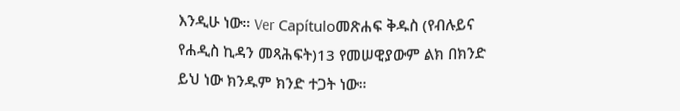እንዲሁ ነው። Ver Capítuloመጽሐፍ ቅዱስ (የብሉይና የሐዲስ ኪዳን መጻሕፍት)13 የመሠዊያውም ልክ በክንድ ይህ ነው ክንዱም ክንድ ተጋት ነው።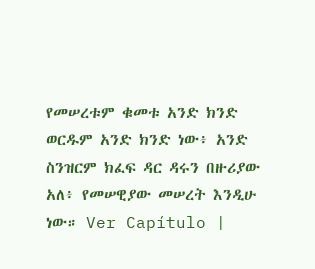የመሠረቱም ቁመቱ አንድ ክንድ ወርዱም አንድ ክንድ ነው፥ አንድ ስንዝርም ክፈፍ ዳር ዳሩን በዙሪያው አለ፥ የመሠዊያው መሠረት እንዲሁ ነው። Ver Capítulo |